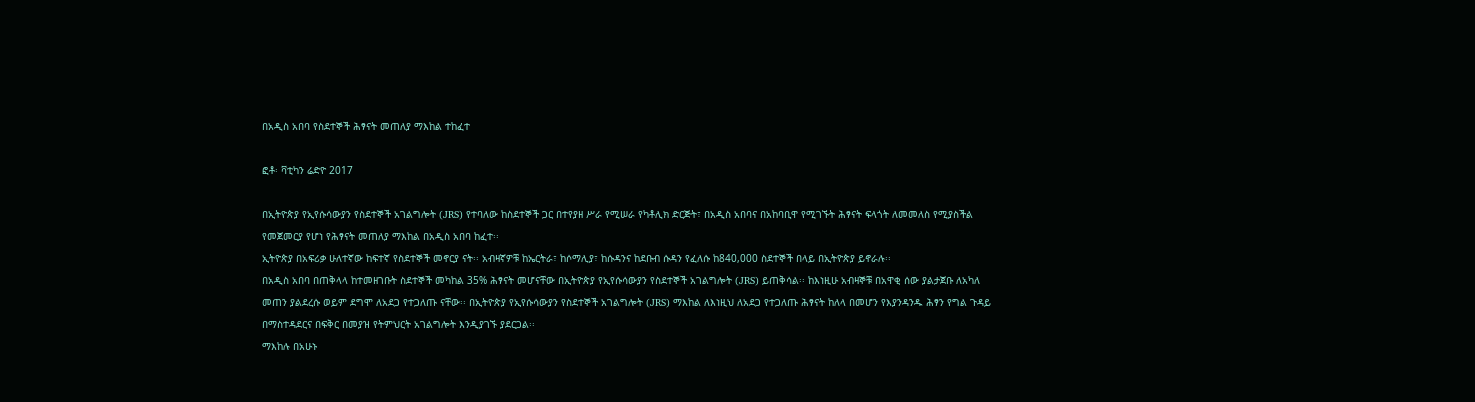በአዲስ አበባ የስደተኞች ሕፃናት መጠለያ ማእከል ተከፈተ

ፎቶ፡ ቫቲካን ሬድዮ 2017

በኢትዮጵያ የኢየሱሳውያን የስደተኞች አገልግሎት (JRS) የተባለው ከስደተኞች ጋር በተየያዘ ሥራ የሚሠራ የካቶሊክ ድርጅት፣ በአዲስ አበባና በአከባቢዋ የሚገኙት ሕፃናት ፍላጎት ለመመለስ የሚያስችል የመጀመርያ የሆነ የሕፃናት መጠለያ ማእከል በአዲስ አበባ ከፈተ፡፡
ኢትዮጵያ በአፍሪቃ ሁለተኛው ከፍተኛ የስደተኞች መኖርያ ናት፡፡ አብዛኛዎቹ ከኤርትራ፣ ከሶማሊያ፣ ከሱዳንና ከደቡብ ሱዳን የፈለሱ ከ840,000 ስደተኞች በላይ በኢትዮጵያ ይኖራሉ፡፡
በአዲስ አበባ በጠቅላላ ከተመዘገቡት ስደተኞች መካከል 35% ሕፃናት መሆናቸው በኢትዮጵያ የኢየሱሳውያን የስደተኞች አገልግሎት (JRS) ይጠቅሳል፡፡ ከእነዚሁ አብዛኞቹ በአዋቂ ሰው ያልታጀቡ ለአካለ መጠን ያልደረሱ ወይም ደግሞ ለአደጋ የተጋለጡ ናቸው፡፡ በኢትዮጵያ የኢየሱሳውያን የስደተኞች አገልግሎት (JRS) ማእከል ለእነዚህ ለአደጋ የተጋለጡ ሕፃናት ከለላ በመሆን የእያንዳንዱ ሕፃን የግል ጉዳይ በማስተዳደርና በፍቅር በመያዝ የትምህርት አገልግሎት እንዲያገኙ ያደርጋል፡፡
ማእከሉ በአሁኑ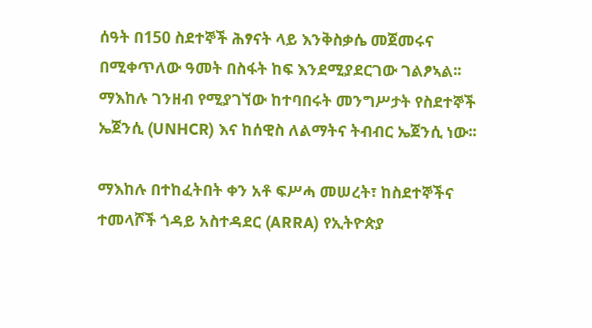ሰዓት በ150 ስደተኞች ሕፃናት ላይ እንቅስቃሴ መጀመሩና በሚቀጥለው ዓመት በስፋት ከፍ እንደሚያደርገው ገልፆኣል፡፡ ማእከሉ ገንዘብ የሚያገኘው ከተባበሩት መንግሥታት የስደተኞች ኤጀንሲ (UNHCR) እና ከሰዊስ ለልማትና ትብብር ኤጀንሲ ነው፡፡

ማእከሉ በተከፈትበት ቀን አቶ ፍሥሓ መሠረት፣ ከስደተኞችና ተመላሾች ጎዳይ አስተዳደር (ARRA) የኢትዮጵያ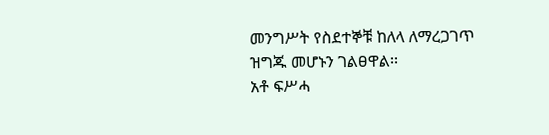መንግሥት የስደተኞቹ ከለላ ለማረጋገጥ ዝግጁ መሆኑን ገልፀዋል፡፡
አቶ ፍሥሓ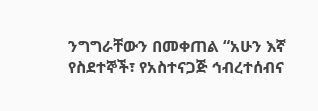ንግግራቸውን በመቀጠል “አሁን እኛ የስደተኞች፣ የአስተናጋጅ ኅብረተሰብና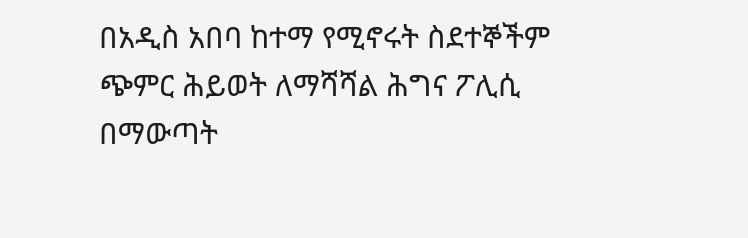በአዲስ አበባ ከተማ የሚኖሩት ስደተኞችም ጭምር ሕይወት ለማሻሻል ሕግና ፖሊሲ በማውጣት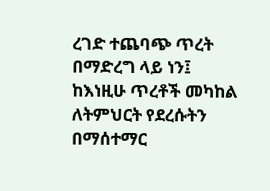ረገድ ተጨባጭ ጥረት በማድረግ ላይ ነን፤ ከእነዚሁ ጥረቶች መካከል ለትምህርት የደረሱትን በማሰተማር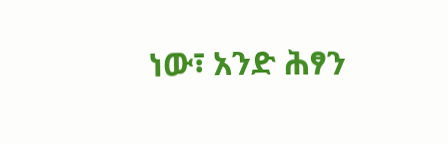ነው፣ አንድ ሕፃን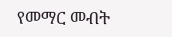የመማር መብት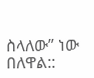ስላለው” ነው በለዋል::